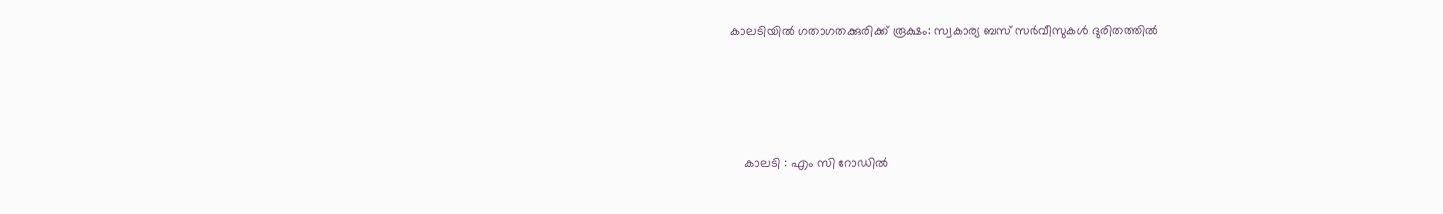കാലടിയിൽ ഗതാഗതക്കുരിക്ക് രൂക്ഷം: സ്വകാര്യ ബസ് സർവീസുകൾ ദുരിതത്തിൽ




    കാലടി : എം സി റോഡിൽ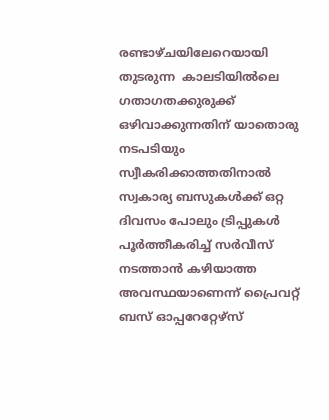രണ്ടാഴ്ചയിലേറെയായി  തുടരുന്ന  കാലടിയിൽലെ   ഗതാഗതക്കുരുക്ക് ഒഴിവാക്കുന്നതിന് യാതൊരു നടപടിയും സ്വീകരിക്കാത്തതിനാൽ സ്വകാര്യ ബസുകൾക്ക് ഒറ്റ ദിവസം പോലും ട്രിപ്പുകൾ പൂർത്തീകരിച്ച് സർവീസ് നടത്താൻ കഴിയാത്ത അവസ്ഥയാണെന്ന് പ്രൈവറ്റ് ബസ് ഓപ്പറേറ്റേഴ്സ്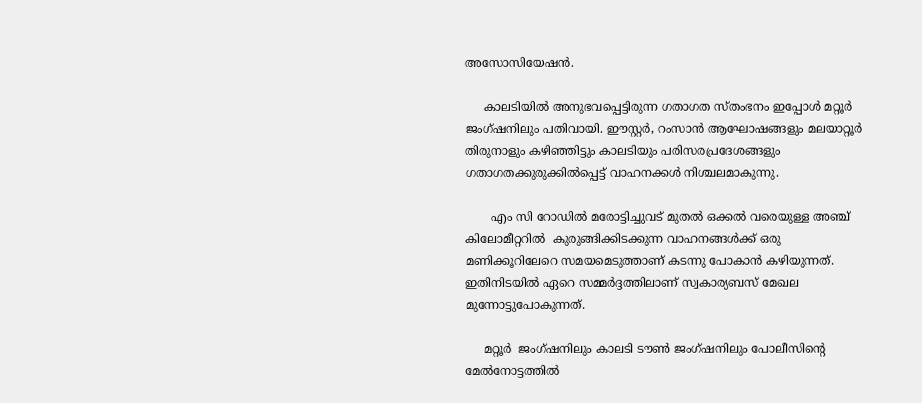അസോസിയേഷൻ.

     കാലടിയിൽ അനുഭവപ്പെട്ടിരുന്ന ഗതാഗത സ്തംഭനം ഇപ്പോൾ മറ്റൂർ ജംഗ്ഷനിലും പതിവായി. ഈസ്റ്റർ, റംസാൻ ആഘോഷങ്ങളും മലയാറ്റൂർ തിരുനാളും കഴിഞ്ഞിട്ടും കാലടിയും പരിസരപ്രദേശങ്ങളും ഗതാഗതക്കുരുക്കിൽപ്പെട്ട് വാഹനക്കൾ നിശ്ചലമാകുന്നു.

       എം സി റോഡിൽ മരോട്ടിച്ചുവട് മുതൽ ഒക്കൽ വരെയുള്ള അഞ്ച് കിലോമീറ്ററില്‍  കുരുങ്ങിക്കിടക്കുന്ന വാഹനങ്ങൾക്ക് ഒരു മണിക്കൂറിലേറെ സമയമെടുത്താണ് കടന്നു പോകാൻ കഴിയുന്നത്. ഇതിനിടയിൽ ഏറെ സമ്മർദ്ദത്തിലാണ് സ്വകാര്യബസ് മേഖല മുന്നോട്ടുപോകുന്നത്.

     മറ്റൂർ  ജംഗ്ഷനിലും കാലടി ടൗൺ ജംഗ്ഷനിലും പോലീസിന്റെ മേൽനോട്ടത്തിൽ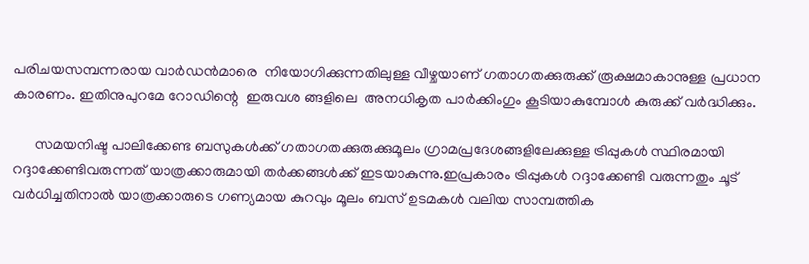പരിചയസമ്പന്നരായ വാർഡൻമാരെ  നിയോഗിക്കുന്നതിലുള്ള വീഴ്ചയാണ് ഗതാഗതക്കുരുക്ക് രൂക്ഷമാകാനുള്ള പ്രധാന കാരണം. ഇതിനുപുറമേ റോഡിന്റെ  ഇരുവശ ങ്ങളിലെ  അനധികൃത പാർക്കിംഗും കൂടിയാകുമ്പോൾ കുരുക്ക് വർദ്ധിക്കും.

      സമയനിഷ്ട പാലിക്കേണ്ട ബസുകൾക്ക് ഗതാഗതക്കുരുക്കുമൂലം ഗ്രാമപ്രദേശങ്ങളിലേക്കുള്ള ട്രിപ്പുകൾ സ്ഥിരമായി റദ്ദാക്കേണ്ടിവരുന്നത് യാത്രക്കാരുമായി തർക്കങ്ങൾക്ക് ഇടയാകുന്നു.ഇപ്രകാരം ട്രിപ്പുകൾ റദ്ദാക്കേണ്ടി വരുന്നതും ചൂട് വർധിച്ചതിനാൽ യാത്രക്കാരുടെ ഗണ്യമായ കുറവും മൂലം ബസ് ഉടമകൾ വലിയ സാമ്പത്തിക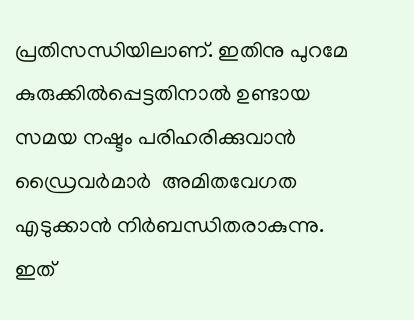പ്രതിസന്ധിയിലാണ്. ഇതിനു പുറമേ കുരുക്കിൽപ്പെട്ടതിനാൽ ഉണ്ടായ സമയ നഷ്ടം പരിഹരിക്കുവാൻ ഡ്രൈവർമാർ  അമിതവേഗത എടുക്കാൻ നിർബന്ധിതരാകുന്നു. ഇത്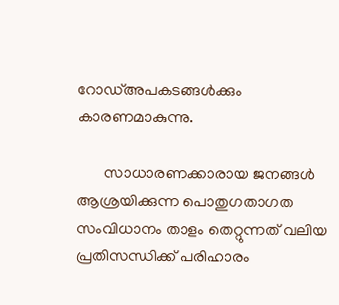റോഡ്അപകടങ്ങൾക്കും കാരണമാകുന്നു.

       സാധാരണക്കാരായ ജനങ്ങൾ ആശ്രയിക്കുന്ന പൊതുഗതാഗത സംവിധാനം താളം തെറ്റുന്നത് വലിയ പ്രതിസന്ധിക്ക് പരിഹാരം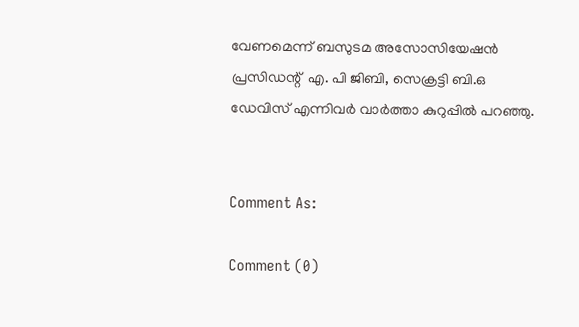വേണമെന്ന് ബസുടമ അസോസിയേഷൻ പ്രസിഡന്റ്  എ. പി ജിബി, സെക്രട്ടി ബി.ഒ ഡേവിസ് എന്നിവർ വാർത്താ കുറുപ്പിൽ പറഞ്ഞു.


Comment As:

Comment (0)